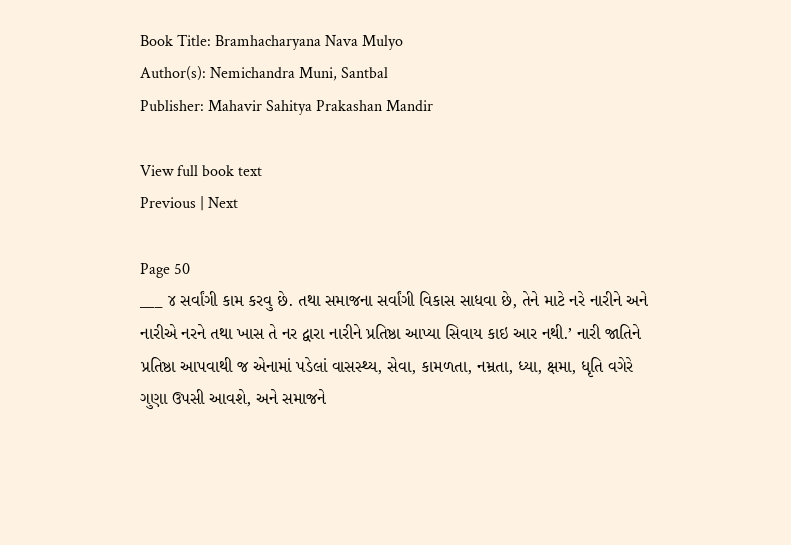Book Title: Bramhacharyana Nava Mulyo
Author(s): Nemichandra Muni, Santbal
Publisher: Mahavir Sahitya Prakashan Mandir

View full book text
Previous | Next

Page 50
___ ૪ સર્વાંગી કામ કરવુ છે. તથા સમાજના સર્વાંગી વિકાસ સાધવા છે, તેને માટે નરે નારીને અને નારીએ નરને તથા ખાસ તે નર દ્વારા નારીને પ્રતિષ્ઠા આપ્યા સિવાય કાઇ આર નથી.’ નારી જાતિને પ્રતિષ્ઠા આપવાથી જ એનામાં પડેલાં વાસસ્થ્ય, સેવા, કામળતા, નમ્રતા, ધ્યા, ક્ષમા, ધૃતિ વગેરે ગુણા ઉપસી આવશે, અને સમાજને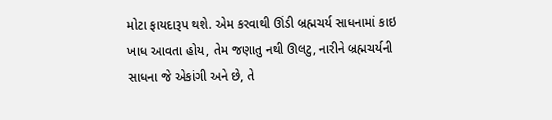મોટા ફાયદારૂપ થશે. એમ કરવાથી ઊંડી બ્રહ્મચર્ય સાધનામાં કાઇ ખાધ આવતા હોય, તેમ જણાતુ નથી ઊલટુ, નારીને બ્રહ્મચર્યની સાધના જે એકાંગી અને છે, તે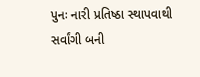પુનઃ નારી પ્રતિષ્ઠા સ્થાપવાથી સર્વાંગી બની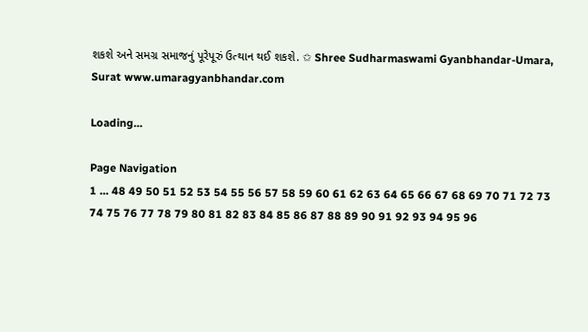શકશે અને સમગ્ર સમાજનું પૂરેપૂરું ઉત્થાન થઈ શકશે. ✩ Shree Sudharmaswami Gyanbhandar-Umara, Surat www.umaragyanbhandar.com

Loading...

Page Navigation
1 ... 48 49 50 51 52 53 54 55 56 57 58 59 60 61 62 63 64 65 66 67 68 69 70 71 72 73 74 75 76 77 78 79 80 81 82 83 84 85 86 87 88 89 90 91 92 93 94 95 96